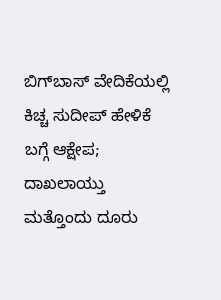ಬಿಗ್‌ಬಾಸ್ ವೇದಿಕೆಯಲ್ಲಿ ಕಿಚ್ಚ ಸುದೀಪ್ ಹೇಳಿಕೆ ಬಗ್ಗೆ ಆಕ್ಷೇಪ; ದಾಖಲಾಯ್ತು ಮತ್ತೊಂದು ದೂರು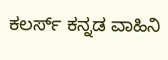ಕಲರ್ಸ್ ಕನ್ನಡ ವಾಹಿನಿ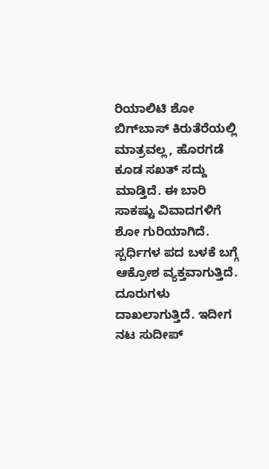ರಿಯಾಲಿಟಿ ಶೋ ಬಿಗ್‌ಬಾಸ್ ಕಿರುತೆರೆಯಲ್ಲಿ ಮಾತ್ರವಲ್ಲ, ಹೊರಗಡೆ ಕೂಡ ಸಖತ್ ಸದ್ದು ಮಾಡ್ತಿದೆ. ಈ ಬಾರಿ ಸಾಕಷ್ಟು ವಿವಾದಗಳಿಗೆ ಶೋ ಗುರಿಯಾಗಿದೆ. ಸ್ಪರ್ಧಿಗಳ ಪದ ಬಳಕೆ ಬಗ್ಗೆ ಆಕ್ರೋಶ ವ್ಯಕ್ತವಾಗುತ್ತಿದೆ. ದೂರುಗಳು ದಾಖಲಾಗುತ್ತಿದೆ. ಇದೀಗ ನಟ ಸುದೀಪ್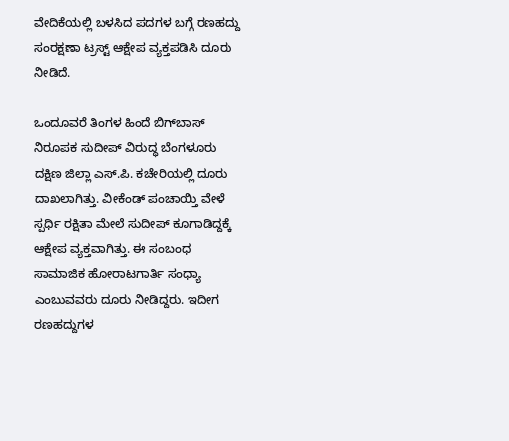ವೇದಿಕೆಯಲ್ಲಿ ಬಳಸಿದ ಪದಗಳ ಬಗ್ಗೆ ರಣಹದ್ದು ಸಂರಕ್ಷಣಾ ಟ್ರಸ್ಟ್‌ ಆಕ್ಷೇಪ ವ್ಯಕ್ತಪಡಿಸಿ ದೂರು ನೀಡಿದೆ.

ಒಂದೂವರೆ ತಿಂಗಳ ಹಿಂದೆ ಬಿಗ್‌ಬಾಸ್ ನಿರೂಪಕ ಸುದೀಪ್ ವಿರುದ್ಧ ಬೆಂಗಳೂರು ದಕ್ಷಿಣ ಜಿಲ್ಲಾ ಎಸ್.ಪಿ. ಕಚೇರಿಯಲ್ಲಿ ದೂರು ದಾಖಲಾಗಿತ್ತು. ವೀಕೆಂಡ್ ಪಂಚಾಯ್ತಿ ವೇಳೆ ಸ್ಪರ್ಧಿ ರಕ್ಷಿತಾ ಮೇಲೆ ಸುದೀಪ್ ಕೂಗಾಡಿದ್ದಕ್ಕೆ ಆಕ್ಷೇಪ ವ್ಯಕ್ತವಾಗಿತ್ತು. ಈ ಸಂಬಂಧ ಸಾಮಾಜಿಕ ಹೋರಾಟಗಾರ್ತಿ ಸಂಧ್ಯಾ ಎಂಬುವವರು ದೂರು ನೀಡಿದ್ದರು. ಇದೀಗ ರಣಹದ್ದುಗಳ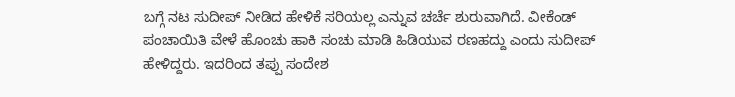ಬಗ್ಗೆ ನಟ ಸುದೀಪ್ ನೀಡಿದ ಹೇಳಿಕೆ ಸರಿಯಲ್ಲ ಎನ್ನುವ ಚರ್ಚೆ ಶುರುವಾಗಿದೆ. ವೀಕೆಂಡ್ ಪಂಚಾಯಿತಿ ವೇಳೆ ಹೊಂಚು ಹಾಕಿ ಸಂಚು ಮಾಡಿ ಹಿಡಿಯುವ ರಣಹದ್ದು ಎಂದು ಸುದೀಪ್ ಹೇಳಿದ್ದರು. ಇದರಿಂದ ತಪ್ಪು ಸಂದೇಶ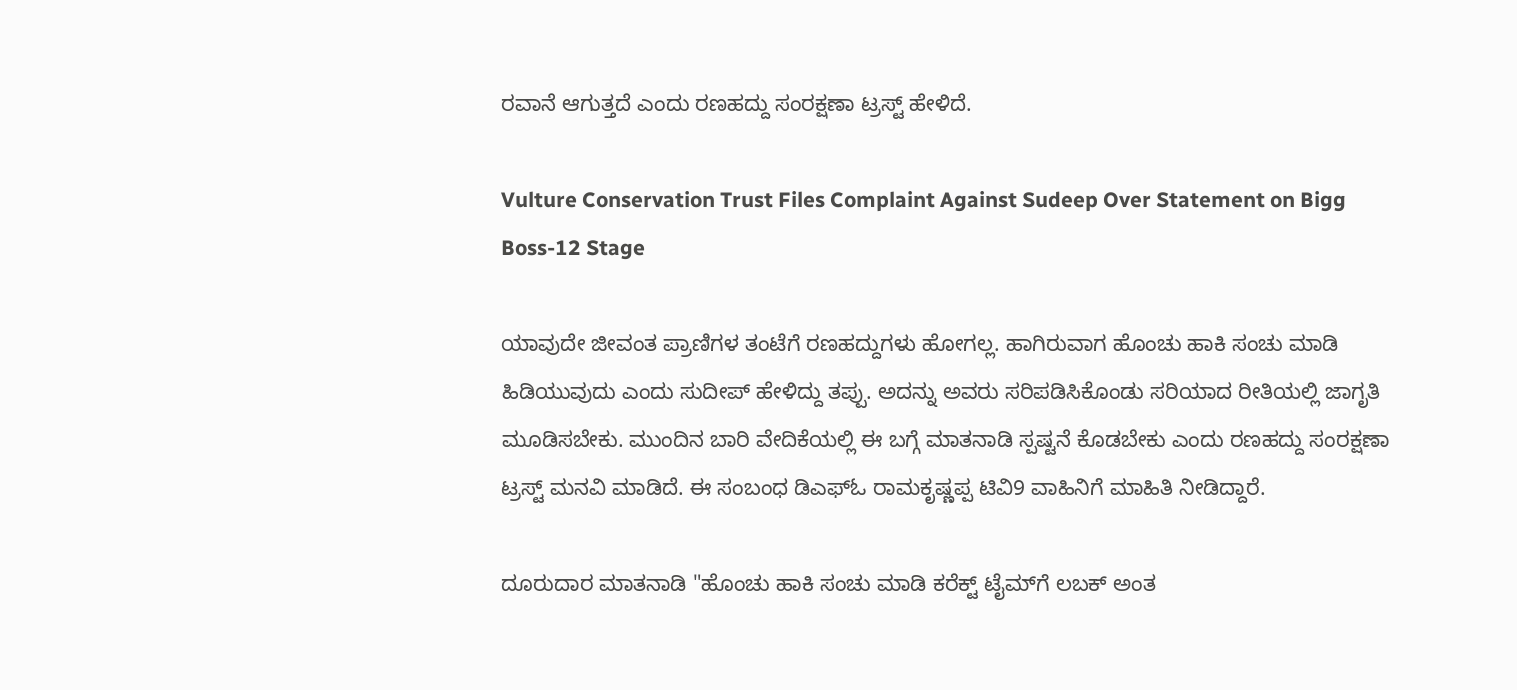ರವಾನೆ ಆಗುತ್ತದೆ ಎಂದು ರಣಹದ್ದು ಸಂರಕ್ಷಣಾ ಟ್ರಸ್ಟ್‌ ಹೇಳಿದೆ.

Vulture Conservation Trust Files Complaint Against Sudeep Over Statement on Bigg Boss-12 Stage

ಯಾವುದೇ ಜೀವಂತ ಪ್ರಾಣಿಗಳ ತಂಟೆಗೆ ರಣಹದ್ದುಗಳು ಹೋಗಲ್ಲ. ಹಾಗಿರುವಾಗ ಹೊಂಚು ಹಾಕಿ ಸಂಚು ಮಾಡಿ ಹಿಡಿಯುವುದು ಎಂದು ಸುದೀಪ್ ಹೇಳಿದ್ದು ತಪ್ಪು. ಅದನ್ನು ಅವರು ಸರಿಪಡಿಸಿಕೊಂಡು ಸರಿಯಾದ ರೀತಿಯಲ್ಲಿ ಜಾಗೃತಿ ಮೂಡಿಸಬೇಕು. ಮುಂದಿನ ಬಾರಿ ವೇದಿಕೆಯಲ್ಲಿ ಈ ಬಗ್ಗೆ ಮಾತನಾಡಿ ಸ್ಪಷ್ಟನೆ ಕೊಡಬೇಕು ಎಂದು ರಣಹದ್ದು ಸಂರಕ್ಷಣಾ ಟ್ರಸ್ಟ್‌ ಮನವಿ ಮಾಡಿದೆ. ಈ ಸಂಬಂಧ ಡಿಎಫ್‌ಓ ರಾಮಕೃಷ್ಣಪ್ಪ ಟಿವಿ9 ವಾಹಿನಿಗೆ ಮಾಹಿತಿ ನೀಡಿದ್ದಾರೆ.

ದೂರುದಾರ ಮಾತನಾಡಿ "ಹೊಂಚು ಹಾಕಿ ಸಂಚು ಮಾಡಿ ಕರೆಕ್ಟ್‌ ಟೈಮ್‌ಗೆ ಲಬಕ್ ಅಂತ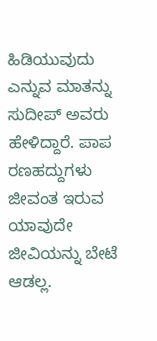ಹಿಡಿಯುವುದು ಎನ್ನುವ ಮಾತನ್ನು ಸುದೀಪ್ ಅವರು ಹೇಳಿದ್ದಾರೆ. ಪಾಪ ರಣಹದ್ದುಗಳು ಜೀವಂತ ಇರುವ ಯಾವುದೇ ಜೀವಿಯನ್ನು ಬೇಟೆ ಆಡಲ್ಲ.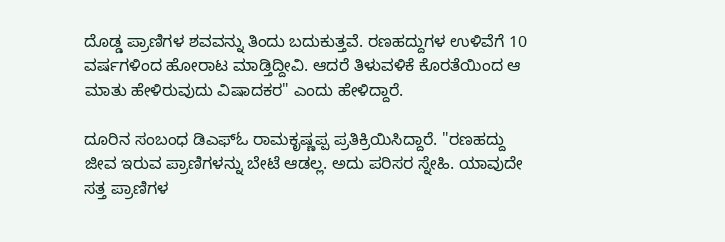ದೊಡ್ಡ ಪ್ರಾಣಿಗಳ ಶವವನ್ನು ತಿಂದು ಬದುಕುತ್ತವೆ. ರಣಹದ್ದುಗಳ ಉಳಿವೆಗೆ 10 ವರ್ಷಗಳಿಂದ ಹೋರಾಟ ಮಾಡ್ತಿದ್ದೀವಿ. ಆದರೆ ತಿಳುವಳಿಕೆ ಕೊರತೆಯಿಂದ ಆ ಮಾತು ಹೇಳಿರುವುದು ವಿಷಾದಕರ" ಎಂದು ಹೇಳಿದ್ದಾರೆ.

ದೂರಿನ ಸಂಬಂಧ ಡಿಎಫ್‌ಓ ರಾಮಕೃಷ್ಣಪ್ಪ ಪ್ರತಿಕ್ರಿಯಿಸಿದ್ದಾರೆ. "ರಣಹದ್ದು ಜೀವ ಇರುವ ಪ್ರಾಣಿಗಳನ್ನು ಬೇಟೆ ಆಡಲ್ಲ. ಅದು ಪರಿಸರ ಸ್ನೇಹಿ. ಯಾವುದೇ ಸತ್ತ ಪ್ರಾಣಿಗಳ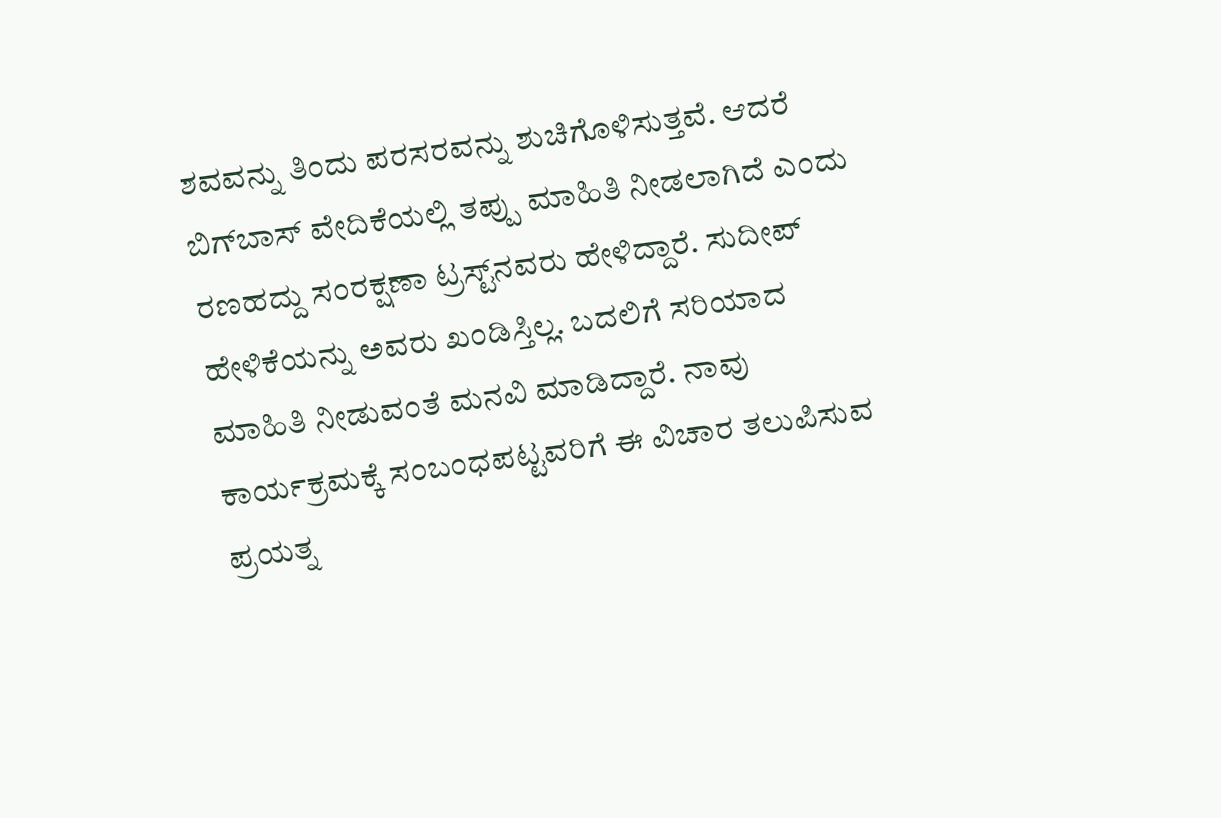ಶವವನ್ನು ತಿಂದು ಪರಸರವನ್ನು ಶುಚಿಗೊಳಿಸುತ್ತವೆ. ಆದರೆ ಬಿಗ್‌ಬಾಸ್ ವೇದಿಕೆಯಲ್ಲಿ ತಪ್ಪು ಮಾಹಿತಿ ನೀಡಲಾಗಿದೆ ಎಂದು ರಣಹದ್ದು ಸಂರಕ್ಷಣಾ ಟ್ರಸ್ಟ್‌ನವರು ಹೇಳಿದ್ದಾರೆ. ಸುದೀಪ್ ಹೇಳಿಕೆಯನ್ನು ಅವರು ಖಂಡಿಸ್ತಿಲ್ಲ. ಬದಲಿಗೆ ಸರಿಯಾದ ಮಾಹಿತಿ ನೀಡುವಂತೆ ಮನವಿ ಮಾಡಿದ್ದಾರೆ. ನಾವು ಕಾರ್ಯಕ್ರಮಕ್ಕೆ ಸಂಬಂಧಪಟ್ಟವರಿಗೆ ಈ ವಿಚಾರ ತಲುಪಿಸುವ ಪ್ರಯತ್ನ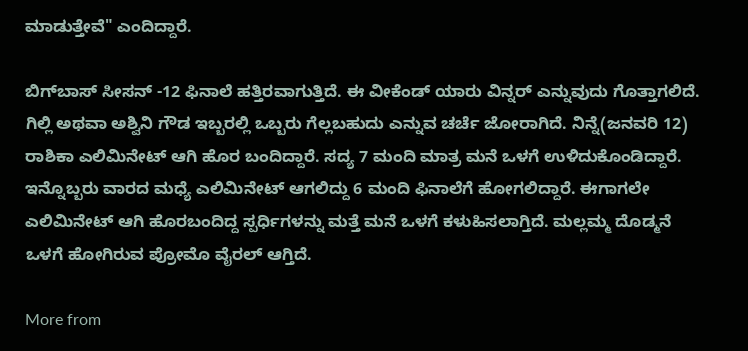ಮಾಡುತ್ತೇವೆ" ಎಂದಿದ್ದಾರೆ.

ಬಿಗ್‌ಬಾಸ್ ಸೀಸನ್ -12 ಫಿನಾಲೆ ಹತ್ತಿರವಾಗುತ್ತಿದೆ. ಈ ವೀಕೆಂಡ್ ಯಾರು ವಿನ್ನರ್ ಎನ್ನುವುದು ಗೊತ್ತಾಗಲಿದೆ. ಗಿಲ್ಲಿ ಅಥವಾ ಅಶ್ವಿನಿ ಗೌಡ ಇಬ್ಬರಲ್ಲಿ ಒಬ್ಬರು ಗೆಲ್ಲಬಹುದು ಎನ್ನುವ ಚರ್ಚೆ ಜೋರಾಗಿದೆ. ನಿನ್ನೆ(ಜನವರಿ 12) ರಾಶಿಕಾ ಎಲಿಮಿನೇಟ್ ಆಗಿ ಹೊರ ಬಂದಿದ್ದಾರೆ. ಸದ್ಯ 7 ಮಂದಿ ಮಾತ್ರ ಮನೆ ಒಳಗೆ ಉಳಿದುಕೊಂಡಿದ್ದಾರೆ. ಇನ್ನೊಬ್ಬರು ವಾರದ ಮಧ್ಯೆ ಎಲಿಮಿನೇಟ್ ಆಗಲಿದ್ದು 6 ಮಂದಿ ಫಿನಾಲೆಗೆ ಹೋಗಲಿದ್ದಾರೆ. ಈಗಾಗಲೇ ಎಲಿಮಿನೇಟ್ ಆಗಿ ಹೊರಬಂದಿದ್ದ ಸ್ಪರ್ಧಿಗಳನ್ನು ಮತ್ತೆ ಮನೆ ಒಳಗೆ ಕಳುಹಿಸಲಾಗ್ತಿದೆ. ಮಲ್ಲಮ್ಮ ದೊಡ್ಮನೆ ಒಳಗೆ ಹೋಗಿರುವ ಪ್ರೋಮೊ ವೈರಲ್ ಆಗ್ತಿದೆ.

More from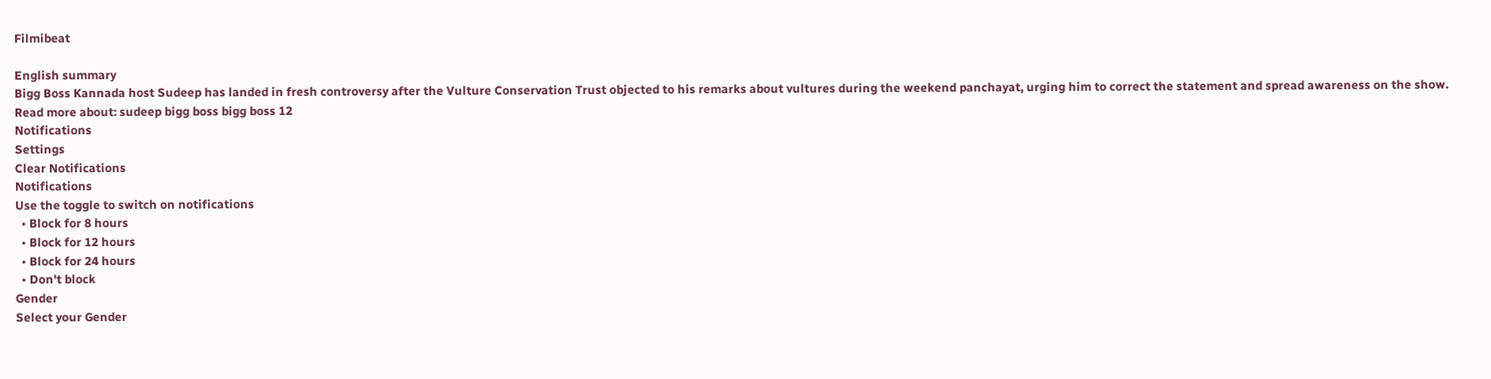Filmibeat

English summary
Bigg Boss Kannada host Sudeep has landed in fresh controversy after the Vulture Conservation Trust objected to his remarks about vultures during the weekend panchayat, urging him to correct the statement and spread awareness on the show.
Read more about: sudeep bigg boss bigg boss 12
Notifications
Settings
Clear Notifications
Notifications
Use the toggle to switch on notifications
  • Block for 8 hours
  • Block for 12 hours
  • Block for 24 hours
  • Don't block
Gender
Select your Gender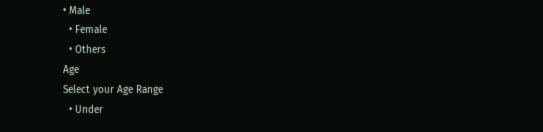• Male
  • Female
  • Others
Age
Select your Age Range
  • Under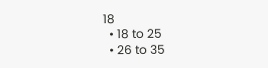18
  • 18 to 25
  • 26 to 35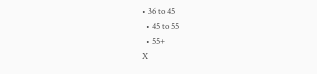• 36 to 45
  • 45 to 55
  • 55+
X